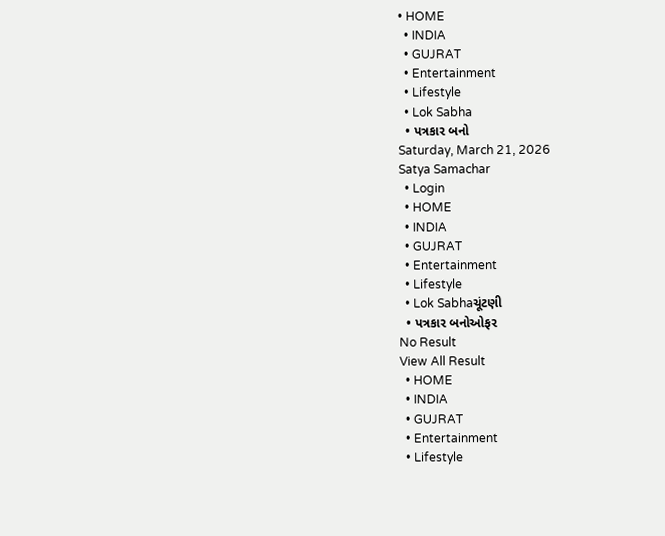• HOME
  • INDIA
  • GUJRAT
  • Entertainment
  • Lifestyle
  • Lok Sabha
  • પત્રકાર બનો
Saturday, March 21, 2026
Satya Samachar
  • Login
  • HOME
  • INDIA
  • GUJRAT
  • Entertainment
  • Lifestyle
  • Lok Sabhaચૂંટણી
  • પત્રકાર બનોઓફર
No Result
View All Result
  • HOME
  • INDIA
  • GUJRAT
  • Entertainment
  • Lifestyle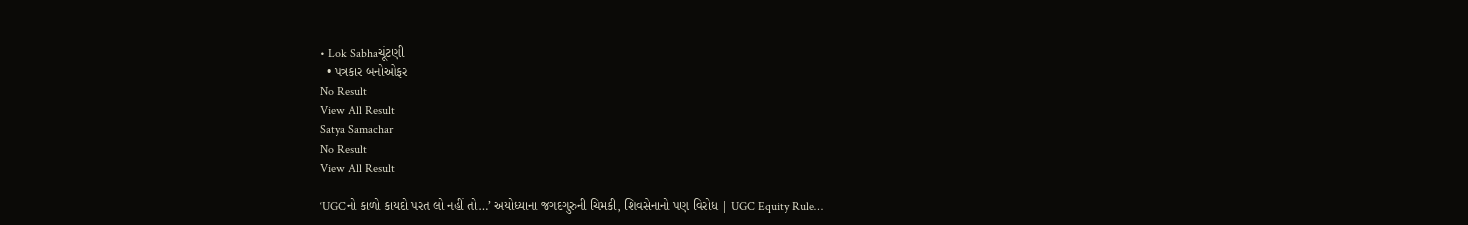• Lok Sabhaચૂંટણી
  • પત્રકાર બનોઓફર
No Result
View All Result
Satya Samachar
No Result
View All Result

‘UGCનો કાળો કાયદો પરત લો નહીં તો…’ અયોધ્યાના જગદગુરુની ચિમકી, શિવસેનાનો પણ વિરોધ | UGC Equity Rule…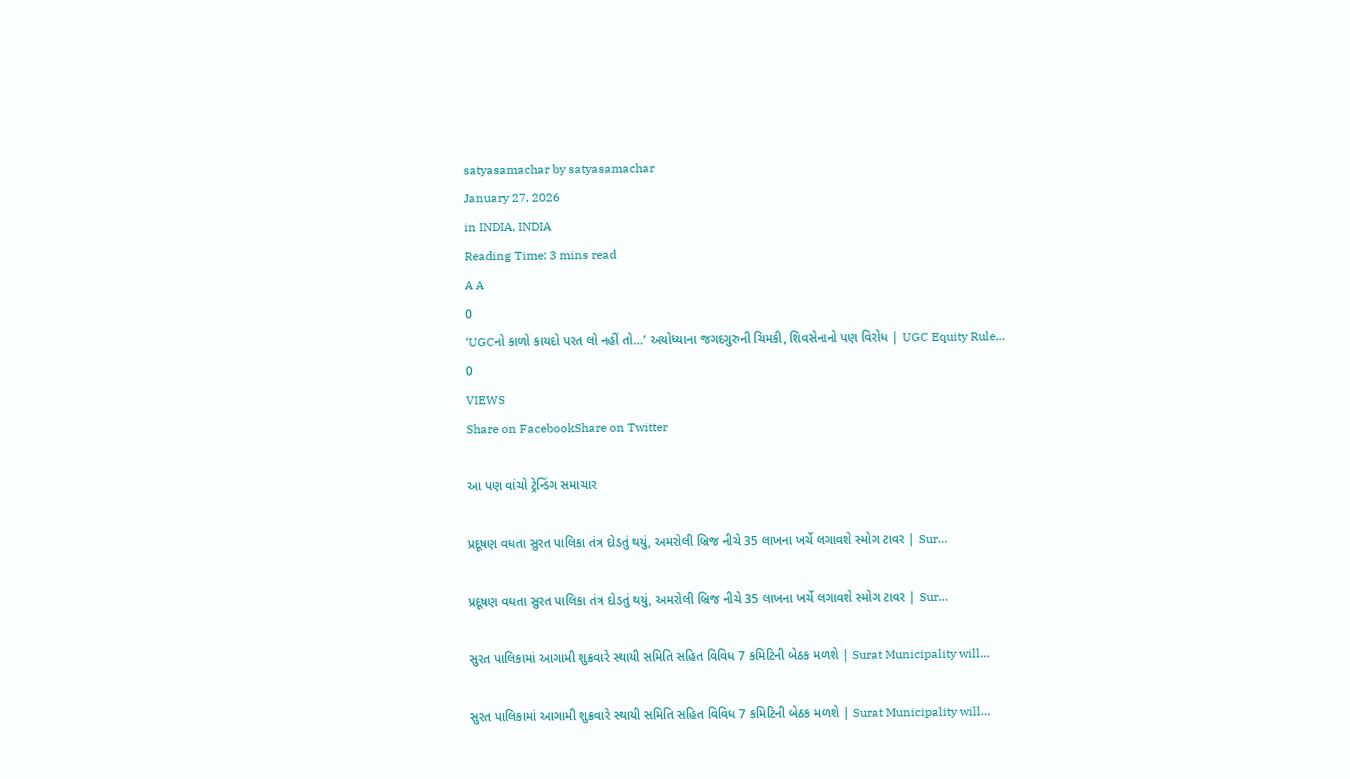satyasamachar by satyasamachar
January 27, 2026
in INDIA, INDIA
Reading Time: 3 mins read
A A
0
‘UGCનો કાળો કાયદો પરત લો નહીં તો…’ અયોધ્યાના જગદગુરુની ચિમકી, શિવસેનાનો પણ વિરોધ | UGC Equity Rule…
0
VIEWS
Share on FacebookShare on Twitter

આ પણ વાંચો ટ્રેન્ડિંગ સમાચાર

પ્રદૂષણ વધતા સુરત પાલિકા તંત્ર દોડતું થયું, અમરોલી બ્રિજ નીચે 35 લાખના ખર્ચે લગાવશે સ્મોગ ટાવર | Sur…

પ્રદૂષણ વધતા સુરત પાલિકા તંત્ર દોડતું થયું, અમરોલી બ્રિજ નીચે 35 લાખના ખર્ચે લગાવશે સ્મોગ ટાવર | Sur…

સુરત પાલિકામાં આગામી શુક્રવારે સ્થાયી સમિતિ સહિત વિવિધ 7 કમિટિની બેઠક મળશે | Surat Municipality will…

સુરત પાલિકામાં આગામી શુક્રવારે સ્થાયી સમિતિ સહિત વિવિધ 7 કમિટિની બેઠક મળશે | Surat Municipality will…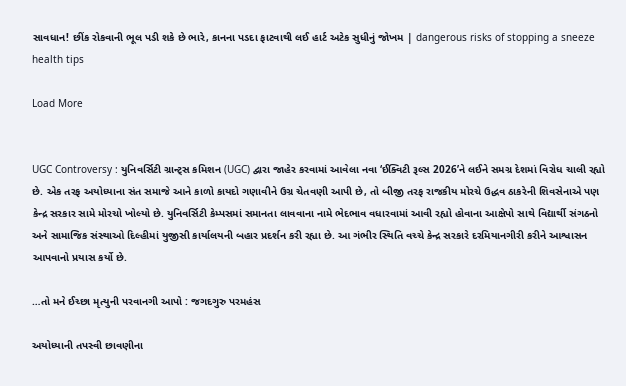સાવધાન! છીંક રોકવાની ભૂલ પડી શકે છે ભારે, કાનના પડદા ફાટવાથી લઈ હાર્ટ અટેક સુધીનું જોખમ | dangerous risks of stopping a sneeze health tips

Load More


UGC Controversy : યુનિવર્સિટી ગ્રાન્ટ્સ કમિશન (UGC) દ્વારા જાહેર કરવામાં આવેલા નવા ‘ઈક્વિટી રૂલ્સ 2026’ને લઈને સમગ્ર દેશમાં વિરોધ ચાલી રહ્યો છે. એક તરફ અયોધ્યાના સંત સમાજે આને કાળો કાયદો ગણાવીને ઉગ્ર ચેતવણી આપી છે, તો બીજી તરફ રાજકીય મોરચે ઉદ્ધવ ઠાકરેની શિવસેનાએ પણ કેન્દ્ર સરકાર સામે મોરચો ખોલ્યો છે. યુનિવર્સિટી કેમ્પસમાં સમાનતા લાવવાના નામે ભેદભાવ વધારવામાં આવી રહ્યો હોવાના આક્ષેપો સાથે વિદ્યાર્થી સંગઠનો અને સામાજિક સંસ્થાઓ દિલ્હીમાં યુજીસી કાર્યાલયની બહાર પ્રદર્શન કરી રહ્યા છે. આ ગંભીર સ્થિતિ વચ્ચે કેન્દ્ર સરકારે દરમિયાનગીરી કરીને આશ્વાસન આપવાનો પ્રયાસ કર્યો છે.

…તો મને ઈચ્છા મૃત્યુની પરવાનગી આપો : જગદગુરુ પરમહંસ

અયોધ્યાની તપસ્વી છાવણીના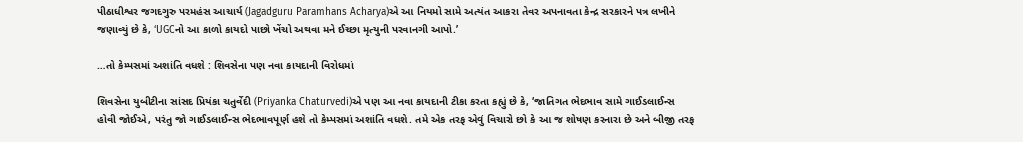પીઠાધીશ્વર જગદગુરુ પરમહંસ આચાર્ય (Jagadguru Paramhans Acharya)એ આ નિયમો સામે અત્યંત આકરા તેવર અપનાવતા કેન્દ્ર સરકારને પત્ર લખીને જણાવ્યું છે કે, ‘UGCનો આ કાળો કાયદો પાછો ખેંચો અથવા મને ઈચ્છા મૃત્યુની પરવાનગી આપો.’

…તો કેમ્પસમાં અશાંતિ વધશે : શિવસેના પણ નવા કાયદાની વિરોધમાં

શિવસેના યુબીટીના સાંસદ પ્રિયંકા ચતુર્વેદી (Priyanka Chaturvedi)એ પણ આ નવા કાયદાની ટીકા કરતા કહ્યું છે કે, ‘જાતિગત ભેદભાવ સામે ગાઈડલાઈન્સ હોવી જોઈએ, પરંતુ જો ગાઈડલાઈન્સ ભેદભાવપૂર્ણ હશે તો કેમ્પસમાં અશાંતિ વધશે. તમે એક તરફ એવું વિચારો છો કે આ જ શોષણ કરનારા છે અને બીજી તરફ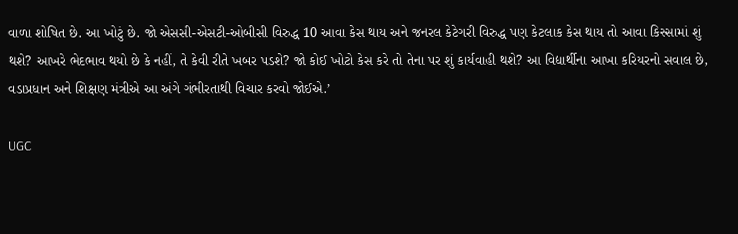વાળા શોષિત છે. આ ખોટું છે. જો એસસી-એસટી-ઓબીસી વિરુદ્ધ 10 આવા કેસ થાય અને જનરલ કેટેગરી વિરુદ્ધ પણ કેટલાક કેસ થાય તો આવા કિસ્સામાં શું થશે? આખરે ભેદભાવ થયો છે કે નહીં, તે કેવી રીતે ખબર પડશે? જો કોઈ ખોટો કેસ કરે તો તેના પર શું કાર્યવાહી થશે? આ વિદ્યાર્થીના આખા કરિયરનો સવાલ છે, વડાપ્રધાન અને શિક્ષણ મંત્રીએ આ અંગે ગંભીરતાથી વિચાર કરવો જોઈએ.’

UGC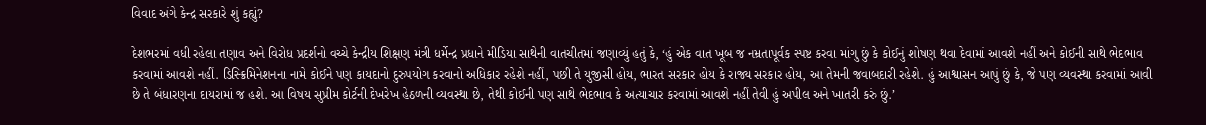વિવાદ અંગે કેન્દ્ર સરકારે શું કહ્યું?

દેશભરમાં વધી રહેલા તણાવ અને વિરોધ પ્રદર્શનો વચ્ચે કેન્દ્રીય શિક્ષણ મંત્રી ધર્મેન્દ્ર પ્રધાને મીડિયા સાથેની વાતચીતમાં જણાવ્યું હતું કે, ‘હું એક વાત ખૂબ જ નમ્રતાપૂર્વક સ્પષ્ટ કરવા માંગુ છું કે કોઈનું શોષણ થવા દેવામાં આવશે નહીં અને કોઈની સાથે ભેદભાવ કરવામાં આવશે નહીં. ડિસ્ક્રિમિનેશનના નામે કોઈને પણ કાયદાનો દુરુપયોગ કરવાનો અધિકાર રહેશે નહીં, પછી તે યુજીસી હોય, ભારત સરકાર હોય કે રાજ્ય સરકાર હોય, આ તેમની જવાબદારી રહેશે. હું આશ્વાસન આપું છું કે, જે પણ વ્યવસ્થા કરવામાં આવી છે તે બંધારણના દાયરામાં જ હશે. આ વિષય સુપ્રીમ કોર્ટની દેખરેખ હેઠળની વ્યવસ્થા છે, તેથી કોઈની પણ સાથે ભેદભાવ કે અત્યાચાર કરવામાં આવશે નહીં તેવી હું અપીલ અને ખાતરી કરું છું.’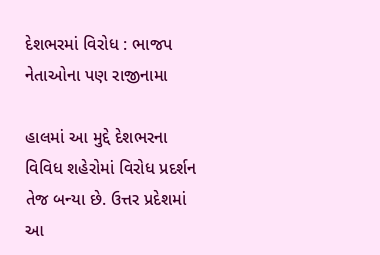દેશભરમાં વિરોધ : ભાજપ નેતાઓના પણ રાજીનામા

હાલમાં આ મુદ્દે દેશભરના વિવિધ શહેરોમાં વિરોધ પ્રદર્શન તેજ બન્યા છે. ઉત્તર પ્રદેશમાં આ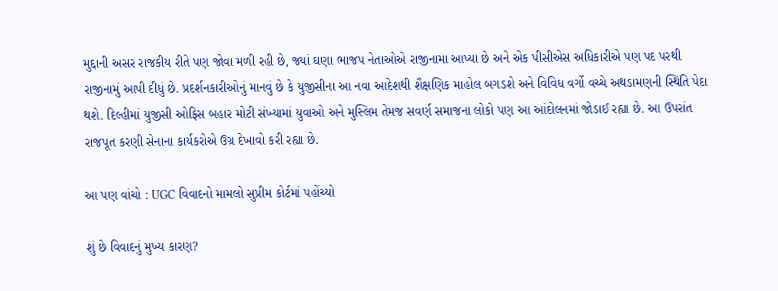મુદ્દાની અસર રાજકીય રીતે પણ જોવા મળી રહી છે, જ્યાં ઘણા ભાજપ નેતાઓએ રાજીનામા આપ્યા છે અને એક પીસીએસ અધિકારીએ પણ પદ પરથી રાજીનામું આપી દીધું છે. પ્રદર્શનકારીઓનું માનવું છે કે યુજીસીના આ નવા આદેશથી શૈક્ષણિક માહોલ બગડશે અને વિવિધ વર્ગો વચ્ચે અથડામણની સ્થિતિ પેદા થશે. દિલ્હીમાં યુજીસી ઓફિસ બહાર મોટી સંખ્યામાં યુવાઓ અને મુસ્લિમ તેમજ સવર્ણ સમાજના લોકો પણ આ આંદોલનમાં જોડાઈ રહ્યા છે. આ ઉપરાંત રાજપૂત કરણી સેનાના કાર્યકરોએ ઉગ્ર દેખાવો કરી રહ્યા છે.

આ પણ વાંચો : UGC વિવાદનો મામલો સુપ્રીમ કોર્ટમાં પહોંચ્યો

શું છે વિવાદનું મુખ્ય કારણ?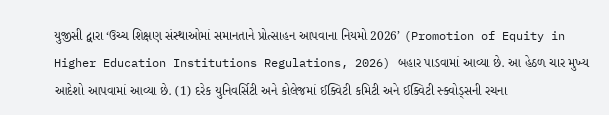યુજીસી દ્વારા ‘ઉચ્ચ શિક્ષણ સંસ્થાઓમાં સમાનતાને પ્રોત્સાહન આપવાના નિયમો 2026’ (Promotion of Equity in Higher Education Institutions Regulations, 2026) બહાર પાડવામાં આવ્યા છે. આ હેઠળ ચાર મુખ્ય આદેશો આપવામાં આવ્યા છે. (1) દરેક યુનિવર્સિટી અને કોલેજમાં ઈક્વિટી કમિટી અને ઈક્વિટી સ્ક્વોડ્સની રચના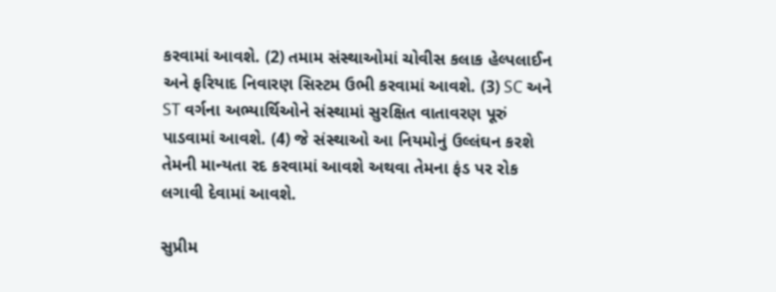કરવામાં આવશે. (2) તમામ સંસ્થાઓમાં ચોવીસ કલાક હેલ્પલાઈન અને ફરિયાદ નિવારણ સિસ્ટમ ઉભી કરવામાં આવશે. (3) SC અને ST વર્ગના અભ્યાર્થિઓને સંસ્થામાં સુરક્ષિત વાતાવરણ પૂરું પાડવામાં આવશે. (4) જે સંસ્થાઓ આ નિયમોનું ઉલ્લંઘન કરશે તેમની માન્યતા રદ કરવામાં આવશે અથવા તેમના ફંડ પર રોક લગાવી દેવામાં આવશે.

સુપ્રીમ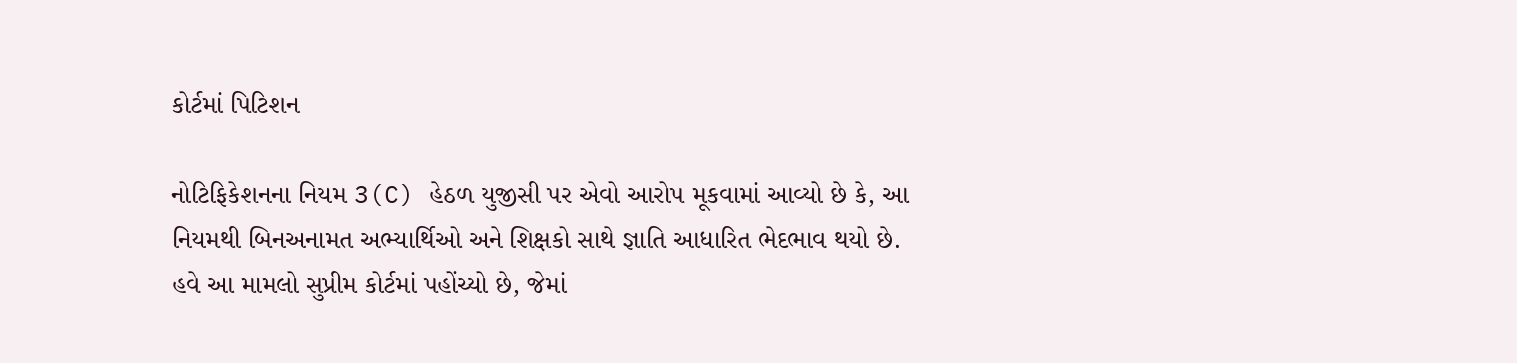કોર્ટમાં પિટિશન

નોટિફિકેશનના નિયમ 3(C) હેઠળ યુજીસી પર એવો આરોપ મૂકવામાં આવ્યો છે કે, આ નિયમથી બિનઅનામત અભ્યાર્થિઓ અને શિક્ષકો સાથે જ્ઞાતિ આધારિત ભેદભાવ થયો છે. હવે આ મામલો સુપ્રીમ કોર્ટમાં પહોંચ્યો છે, જેમાં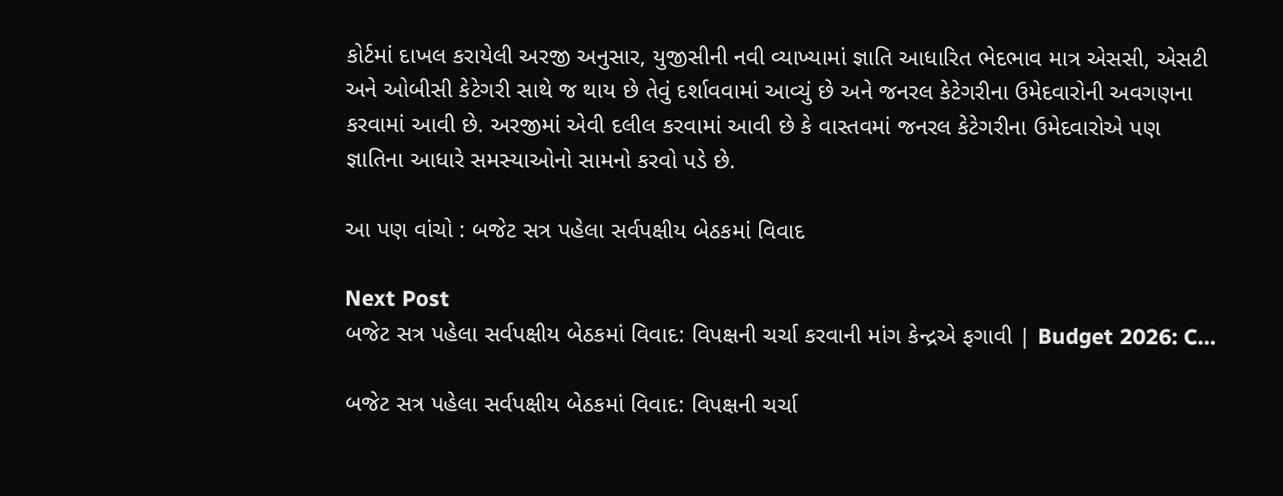કોર્ટમાં દાખલ કરાયેલી અરજી અનુસાર, યુજીસીની નવી વ્યાખ્યામાં જ્ઞાતિ આધારિત ભેદભાવ માત્ર એસસી, એસટી અને ઓબીસી કેટેગરી સાથે જ થાય છે તેવું દર્શાવવામાં આવ્યું છે અને જનરલ કેટેગરીના ઉમેદવારોની અવગણના કરવામાં આવી છે. અરજીમાં એવી દલીલ કરવામાં આવી છે કે વાસ્તવમાં જનરલ કેટેગરીના ઉમેદવારોએ પણ જ્ઞાતિના આધારે સમસ્યાઓનો સામનો કરવો પડે છે.

આ પણ વાંચો : બજેટ સત્ર પહેલા સર્વપક્ષીય બેઠકમાં વિવાદ

Next Post
બજેટ સત્ર પહેલા સર્વપક્ષીય બેઠકમાં વિવાદ: વિપક્ષની ચર્ચા કરવાની માંગ કેન્દ્રએ ફગાવી | Budget 2026: C…

બજેટ સત્ર પહેલા સર્વપક્ષીય બેઠકમાં વિવાદ: વિપક્ષની ચર્ચા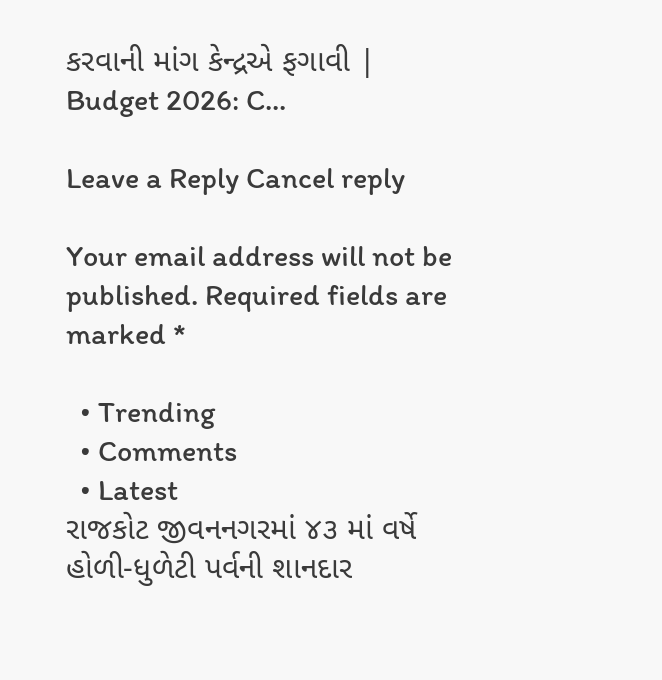કરવાની માંગ કેન્દ્રએ ફગાવી | Budget 2026: C...

Leave a Reply Cancel reply

Your email address will not be published. Required fields are marked *

  • Trending
  • Comments
  • Latest
રાજકોટ જીવનનગરમાં ૪૩ માં વર્ષે હોળી-ધુળેટી પર્વની શાનદાર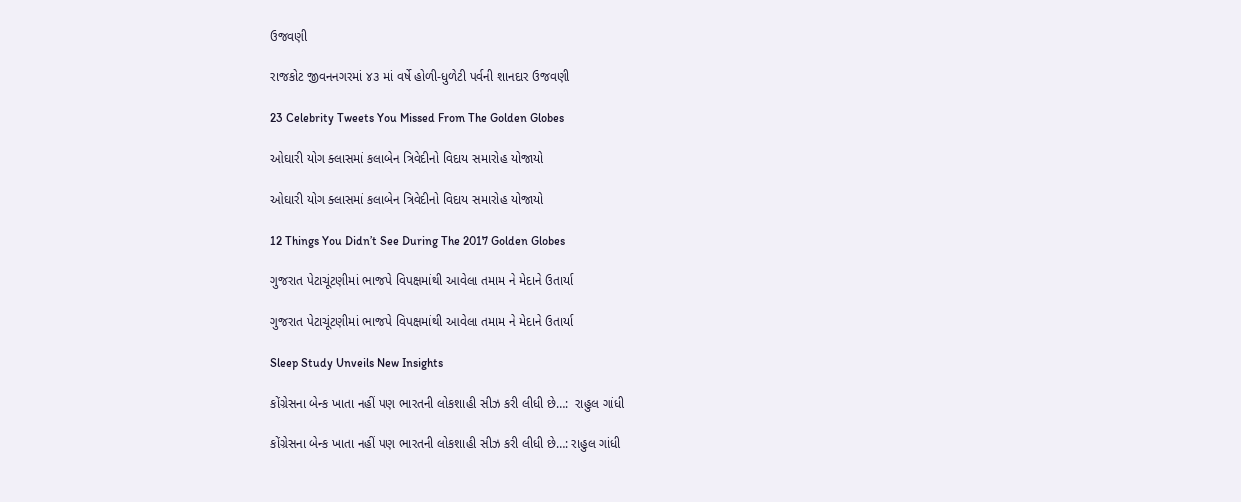ઉજવણી

રાજકોટ જીવનનગરમાં ૪૩ માં વર્ષે હોળી-ધુળેટી પર્વની શાનદાર ઉજવણી

23 Celebrity Tweets You Missed From The Golden Globes

ઓઘારી યોગ ક્લાસમાં કલાબેન ત્રિવેદીનો વિદાય સમારોહ યોજાયો

ઓઘારી યોગ ક્લાસમાં કલાબેન ત્રિવેદીનો વિદાય સમારોહ યોજાયો

12 Things You Didn’t See During The 2017 Golden Globes

ગુજરાત પેટાચૂંટણીમાં ભાજપે વિપક્ષમાંથી આવેલા તમામ ને મેદાને ઉતાર્યા

ગુજરાત પેટાચૂંટણીમાં ભાજપે વિપક્ષમાંથી આવેલા તમામ ને મેદાને ઉતાર્યા

Sleep Study Unveils New Insights

કોંગ્રેસના બેન્ક ખાતા નહીં પણ ભારતની લોકશાહી સીઝ કરી લીધી છે…:  રાહુલ ગાંધી

કોંગ્રેસના બેન્ક ખાતા નહીં પણ ભારતની લોકશાહી સીઝ કરી લીધી છે…: રાહુલ ગાંધી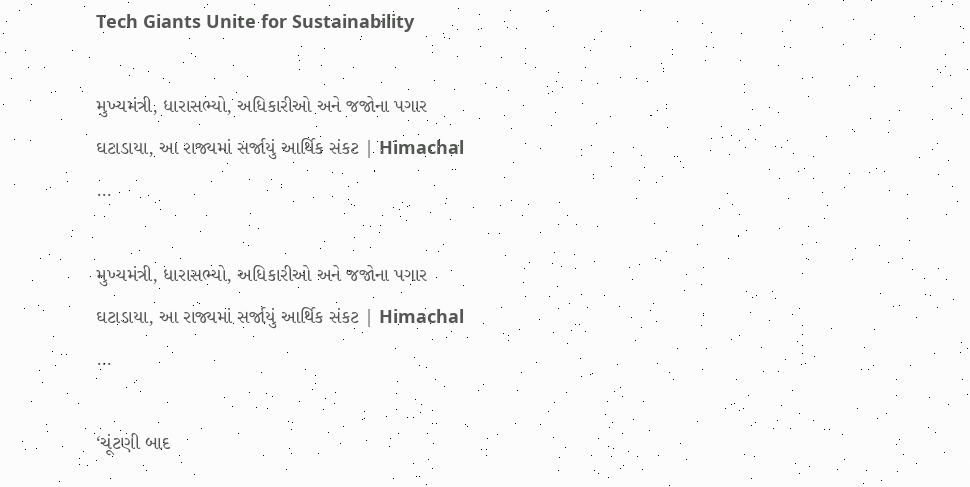Tech Giants Unite for Sustainability

મુખ્યમંત્રી, ધારાસભ્યો, અધિકારીઓ અને જજોના પગાર ઘટાડાયા, આ રાજ્યમાં સર્જાયું આર્થિક સંકટ | Himachal …

મુખ્યમંત્રી, ધારાસભ્યો, અધિકારીઓ અને જજોના પગાર ઘટાડાયા, આ રાજ્યમાં સર્જાયું આર્થિક સંકટ | Himachal …

‘ચૂંટણી બાદ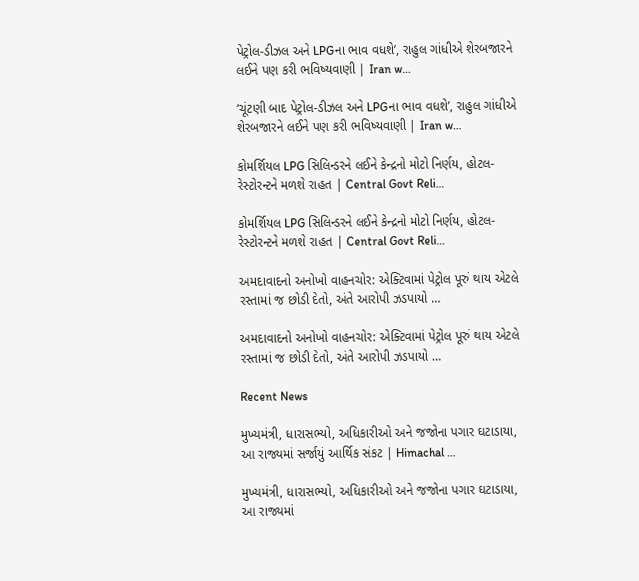પેટ્રોલ-ડીઝલ અને LPGના ભાવ વધશે’, રાહુલ ગાંધીએ શેરબજારને લઈને પણ કરી ભવિષ્યવાણી | Iran w…

‘ચૂંટણી બાદ પેટ્રોલ-ડીઝલ અને LPGના ભાવ વધશે’, રાહુલ ગાંધીએ શેરબજારને લઈને પણ કરી ભવિષ્યવાણી | Iran w…

કોમર્શિયલ LPG સિલિન્ડરને લઈને કેન્દ્રનો મોટો નિર્ણય, હોટલ-રેસ્ટોરન્ટને મળશે રાહત | Central Govt Reli…

કોમર્શિયલ LPG સિલિન્ડરને લઈને કેન્દ્રનો મોટો નિર્ણય, હોટલ-રેસ્ટોરન્ટને મળશે રાહત | Central Govt Reli…

અમદાવાદનો અનોખો વાહનચોર: એક્ટિવામાં પેટ્રોલ પૂરું થાય એટલે રસ્તામાં જ છોડી દેતો, અંતે આરોપી ઝડપાયો …

અમદાવાદનો અનોખો વાહનચોર: એક્ટિવામાં પેટ્રોલ પૂરું થાય એટલે રસ્તામાં જ છોડી દેતો, અંતે આરોપી ઝડપાયો …

Recent News

મુખ્યમંત્રી, ધારાસભ્યો, અધિકારીઓ અને જજોના પગાર ઘટાડાયા, આ રાજ્યમાં સર્જાયું આર્થિક સંકટ | Himachal …

મુખ્યમંત્રી, ધારાસભ્યો, અધિકારીઓ અને જજોના પગાર ઘટાડાયા, આ રાજ્યમાં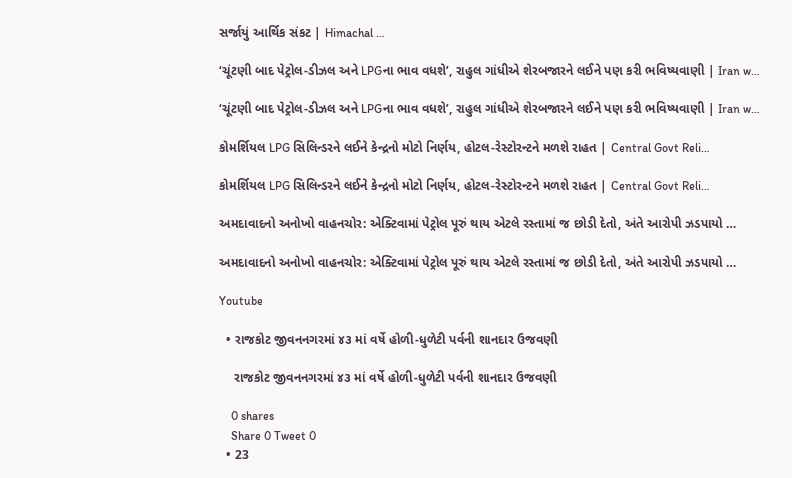સર્જાયું આર્થિક સંકટ | Himachal …

‘ચૂંટણી બાદ પેટ્રોલ-ડીઝલ અને LPGના ભાવ વધશે’, રાહુલ ગાંધીએ શેરબજારને લઈને પણ કરી ભવિષ્યવાણી | Iran w…

‘ચૂંટણી બાદ પેટ્રોલ-ડીઝલ અને LPGના ભાવ વધશે’, રાહુલ ગાંધીએ શેરબજારને લઈને પણ કરી ભવિષ્યવાણી | Iran w…

કોમર્શિયલ LPG સિલિન્ડરને લઈને કેન્દ્રનો મોટો નિર્ણય, હોટલ-રેસ્ટોરન્ટને મળશે રાહત | Central Govt Reli…

કોમર્શિયલ LPG સિલિન્ડરને લઈને કેન્દ્રનો મોટો નિર્ણય, હોટલ-રેસ્ટોરન્ટને મળશે રાહત | Central Govt Reli…

અમદાવાદનો અનોખો વાહનચોર: એક્ટિવામાં પેટ્રોલ પૂરું થાય એટલે રસ્તામાં જ છોડી દેતો, અંતે આરોપી ઝડપાયો …

અમદાવાદનો અનોખો વાહનચોર: એક્ટિવામાં પેટ્રોલ પૂરું થાય એટલે રસ્તામાં જ છોડી દેતો, અંતે આરોપી ઝડપાયો …

Youtube

  • રાજકોટ જીવનનગરમાં ૪૩ માં વર્ષે હોળી-ધુળેટી પર્વની શાનદાર ઉજવણી

    રાજકોટ જીવનનગરમાં ૪૩ માં વર્ષે હોળી-ધુળેટી પર્વની શાનદાર ઉજવણી

    0 shares
    Share 0 Tweet 0
  • 23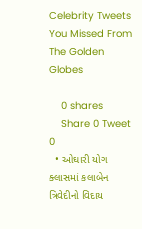Celebrity Tweets You Missed From The Golden Globes

    0 shares
    Share 0 Tweet 0
  • ઓઘારી યોગ ક્લાસમાં કલાબેન ત્રિવેદીનો વિદાય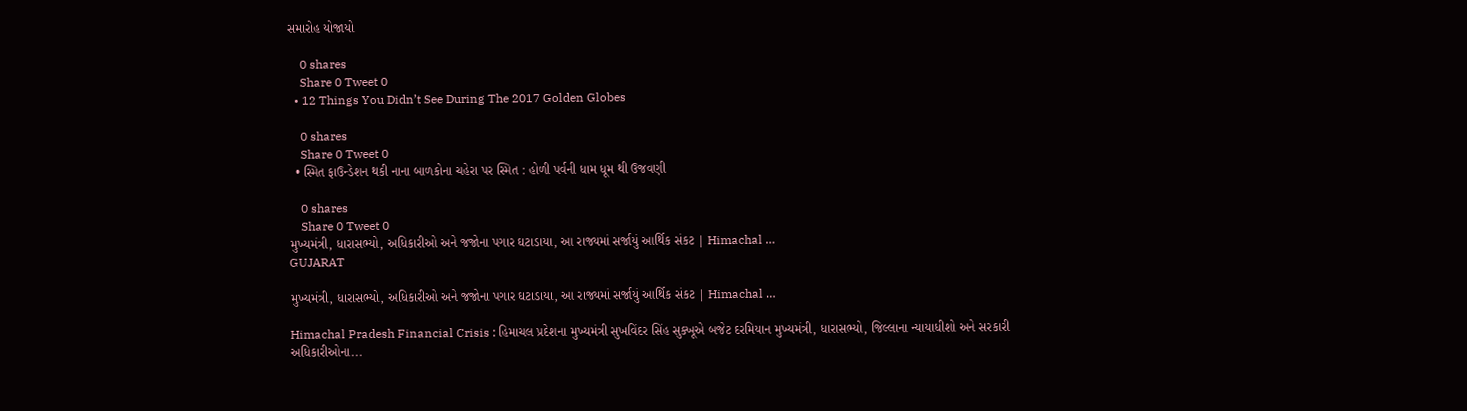સમારોહ યોજાયો

    0 shares
    Share 0 Tweet 0
  • 12 Things You Didn’t See During The 2017 Golden Globes

    0 shares
    Share 0 Tweet 0
  • સ્મિત ફાઉન્ડેશન થકી નાના બાળકોના ચહેરા પર સ્મિત : હોળી પર્વની ધામ ધૂમ થી ઉજવણી

    0 shares
    Share 0 Tweet 0
મુખ્યમંત્રી, ધારાસભ્યો, અધિકારીઓ અને જજોના પગાર ઘટાડાયા, આ રાજ્યમાં સર્જાયું આર્થિક સંકટ | Himachal …
GUJARAT

મુખ્યમંત્રી, ધારાસભ્યો, અધિકારીઓ અને જજોના પગાર ઘટાડાયા, આ રાજ્યમાં સર્જાયું આર્થિક સંકટ | Himachal …

Himachal Pradesh Financial Crisis : હિમાચલ પ્રદેશના મુખ્યમંત્રી સુખવિંદર સિંહ સુક્ખૂએ બજેટ દરમિયાન મુખ્યમંત્રી, ધારાસભ્યો, જિલ્લાના ન્યાયાધીશો અને સરકારી અધિકારીઓના...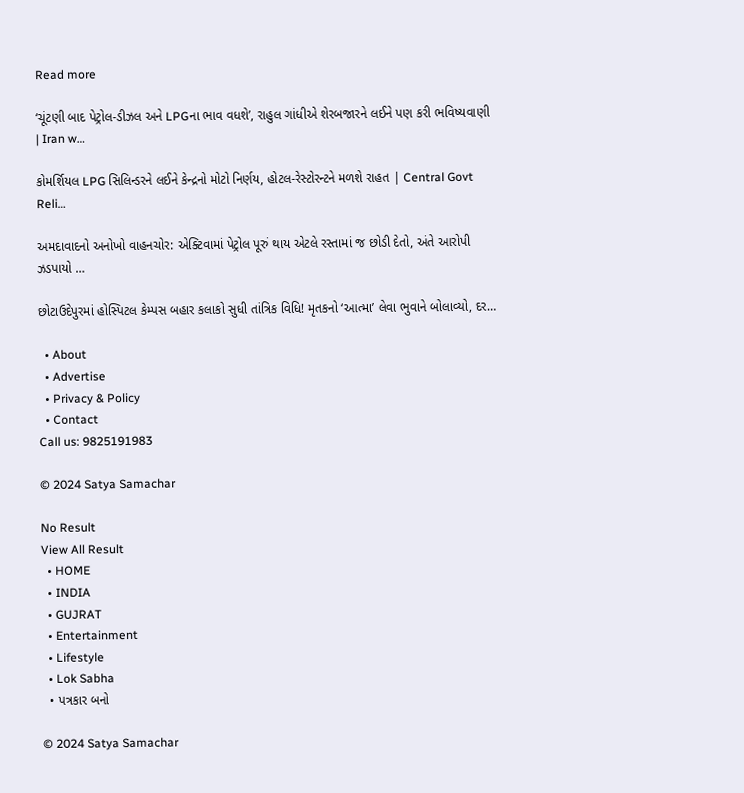Read more

‘ચૂંટણી બાદ પેટ્રોલ-ડીઝલ અને LPGના ભાવ વધશે’, રાહુલ ગાંધીએ શેરબજારને લઈને પણ કરી ભવિષ્યવાણી | Iran w…

કોમર્શિયલ LPG સિલિન્ડરને લઈને કેન્દ્રનો મોટો નિર્ણય, હોટલ-રેસ્ટોરન્ટને મળશે રાહત | Central Govt Reli…

અમદાવાદનો અનોખો વાહનચોર: એક્ટિવામાં પેટ્રોલ પૂરું થાય એટલે રસ્તામાં જ છોડી દેતો, અંતે આરોપી ઝડપાયો …

છોટાઉદેપુરમાં હોસ્પિટલ કેમ્પસ બહાર કલાકો સુધી તાંત્રિક વિધિ! મૃતકનો ‘આત્મા’ લેવા ભુવાને બોલાવ્યો, દર…

  • About
  • Advertise
  • Privacy & Policy
  • Contact
Call us: 9825191983

© 2024 Satya Samachar

No Result
View All Result
  • HOME
  • INDIA
  • GUJRAT
  • Entertainment
  • Lifestyle
  • Lok Sabha
  • પત્રકાર બનો

© 2024 Satya Samachar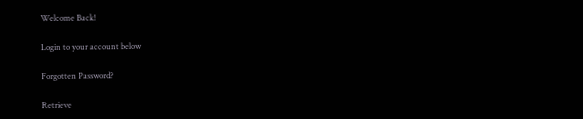Welcome Back!

Login to your account below

Forgotten Password?

Retrieve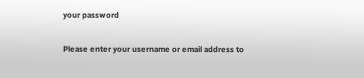your password

Please enter your username or email address to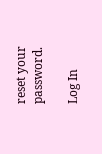reset your password.

Log In